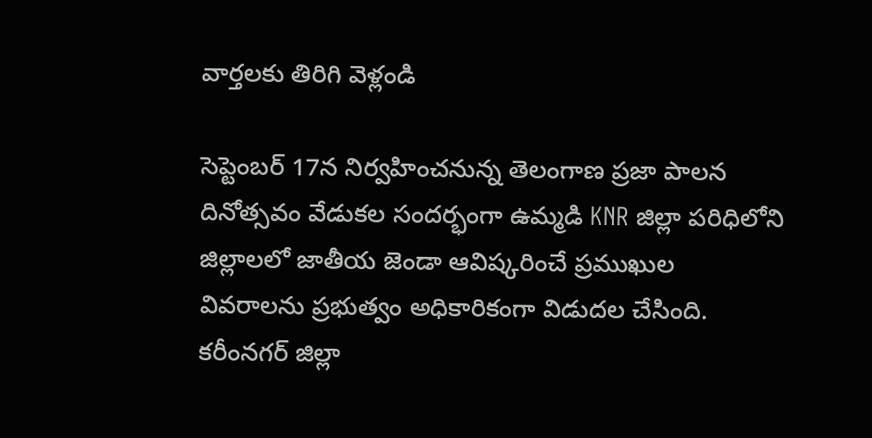వార్తలకు తిరిగి వెళ్లండి

సెప్టెంబర్ 17న నిర్వహించనున్న తెలంగాణ ప్రజా పాలన దినోత్సవం వేడుకల సందర్భంగా ఉమ్మడి KNR జిల్లా పరిధిలోని జిల్లాలలో జాతీయ జెండా ఆవిష్కరించే ప్రముఖుల వివరాలను ప్రభుత్వం అధికారికంగా విడుదల చేసింది.
కరీంనగర్ జిల్లా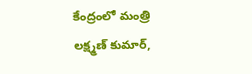కేంద్రంలో మంత్రి లక్ష్మణ్ కుమార్,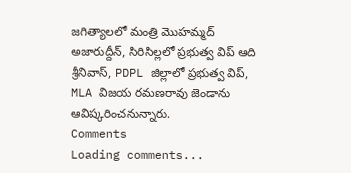జగిత్యాలలో మంత్రి మొహమ్మద్ అజారుద్దీన్, సిరిసిల్లలో ప్రభుత్వ విప్ ఆది శ్రీనివాస్, PDPL జిల్లాలో ప్రభుత్వ విప్, MLA విజయ రమణరావు జెండాను ఆవిష్కరించనున్నారు.
Comments
Loading comments...